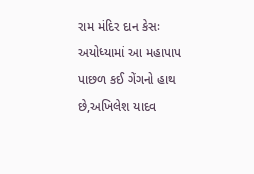રામ મંદિર દાન કેસઃ અયોધ્યામાં આ મહાપાપ પાછળ કઈ ગેંગનો હાથ છે,અખિલેશ યાદવ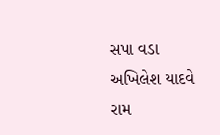સપા વડા અખિલેશ યાદવે રામ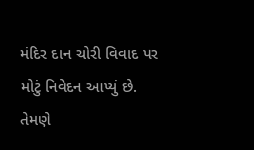મંદિર દાન ચોરી વિવાદ પર મોટું નિવેદન આપ્યું છે. તેમણે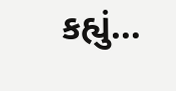કહ્યું…